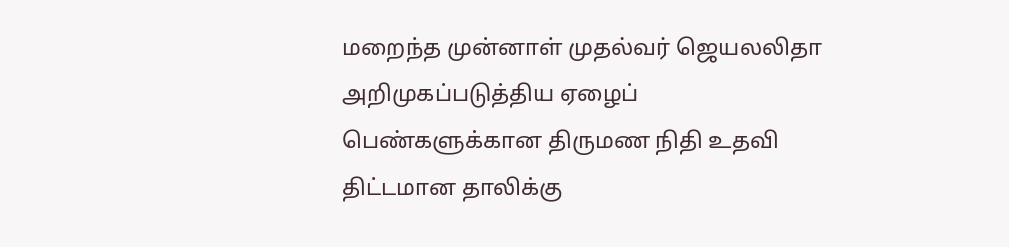மறைந்த முன்னாள் முதல்வர் ஜெயலலிதா அறிமுகப்படுத்திய ஏழைப் பெண்களுக்கான திருமண நிதி உதவி திட்டமான தாலிக்கு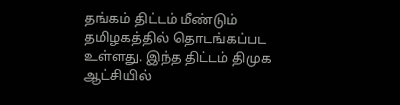தங்கம் திட்டம் மீண்டும் தமிழகத்தில் தொடங்கப்பட உள்ளது. இந்த திட்டம் திமுக ஆட்சியில்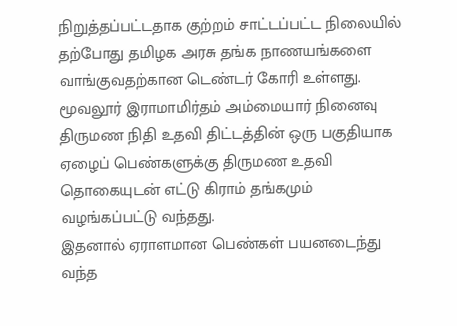நிறுத்தப்பட்டதாக குற்றம் சாட்டப்பட்ட நிலையில் தற்போது தமிழக அரசு தங்க நாணயங்களை வாங்குவதற்கான டெண்டர் கோரி உள்ளது. மூவலூர் இராமாமிர்தம் அம்மையார் நினைவு திருமண நிதி உதவி திட்டத்தின் ஒரு பகுதியாக ஏழைப் பெண்களுக்கு திருமண உதவி தொகையுடன் எட்டு கிராம் தங்கமும் வழங்கப்பட்டு வந்தது.
இதனால் ஏராளமான பெண்கள் பயனடைந்து வந்த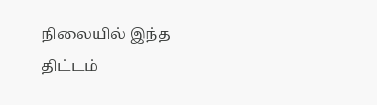நிலையில் இந்த திட்டம்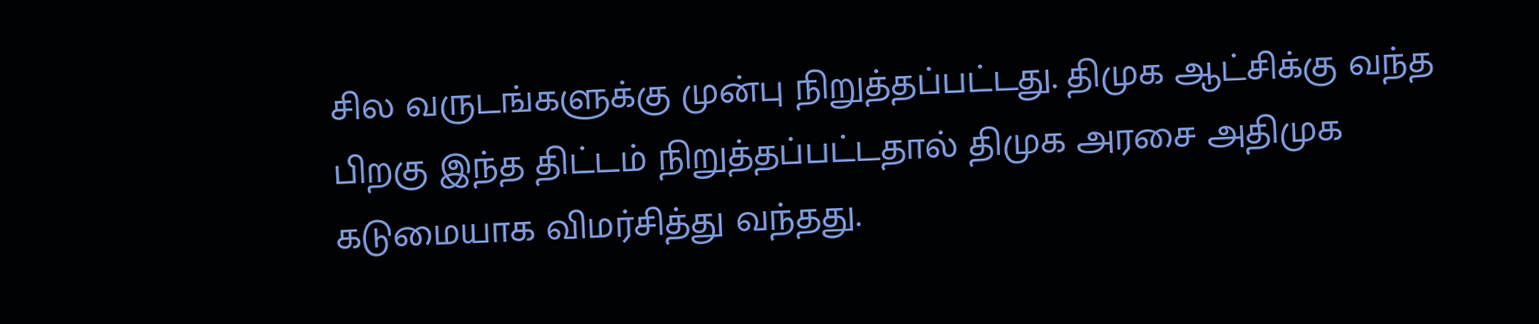சில வருடங்களுக்கு முன்பு நிறுத்தப்பட்டது. திமுக ஆட்சிக்கு வந்த பிறகு இந்த திட்டம் நிறுத்தப்பட்டதால் திமுக அரசை அதிமுக கடுமையாக விமர்சித்து வந்தது.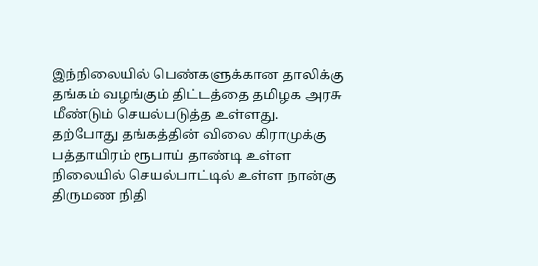இந்நிலையில் பெண்களுக்கான தாலிக்கு தங்கம் வழங்கும் திட்டத்தை தமிழக அரசு மீண்டும் செயல்படுத்த உள்ளது. தற்போது தங்கத்தின் விலை கிராமுக்கு பத்தாயிரம் ரூபாய் தாண்டி உள்ள நிலையில் செயல்பாட்டில் உள்ள நான்கு திருமண நிதி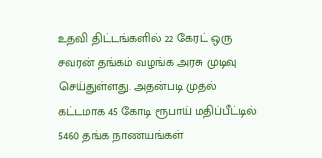உதவி திட்டங்களில் 22 கேரட் ஒரு சவரன் தங்கம் வழங்க அரசு முடிவு செய்துள்ளது. அதன்படி முதல் கட்டமாக 45 கோடி ரூபாய் மதிப்பீட்டில் 5460 தங்க நாணயங்கள்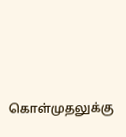கொள்முதலுக்கு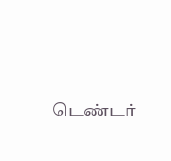டெண்டர்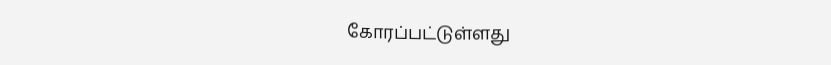கோரப்பட்டுள்ளது